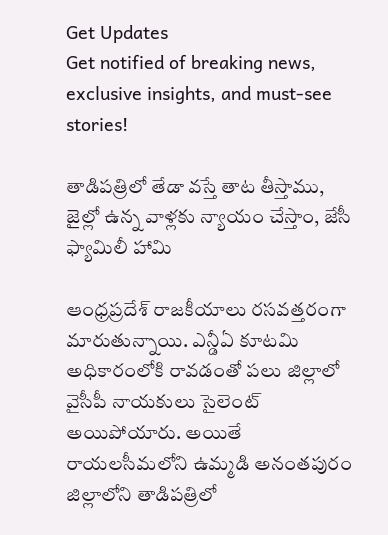Get Updates
Get notified of breaking news, exclusive insights, and must-see stories!

తాడిపత్రిలో తేడా వస్తే తాట తీస్తాము, జైల్లో ఉన్న వాళ్లకు న్యాయం చేస్తాం, జేసీ ఫ్యామిలీ హామి

ఆంధ్రప్రదేశ్ రాజకీయాలు రసవత్తరంగా మారుతున్నాయి. ఎన్డీఏ కూటమి అధికారంలోకి రావడంతో పలు జిల్లాలో వైసీపీ నాయకులు సైలెంట్ అయిపోయారు. అయితే రాయలసీమలోని ఉమ్మడి అనంతపురం జిల్లాలోని తాడిపత్రిలో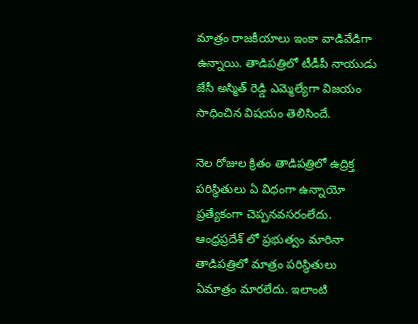మాత్రం రాజకీయాలు ఇంకా వాడివేడిగా ఉన్నాయి. తాడిపత్రిలో టీడీపీ నాయుడు జేసీ అస్మిత్ రెడ్డి ఎమ్మెల్యేగా విజయం సాధించిన విషయం తెలిసిందే.

నెల రోజుల క్రితం తాడిపత్రిలో ఉద్రిక్త పరిస్థితులు ఏ విధంగా ఉన్నాయో ప్రత్యేకంగా చెప్పనవసరంలేదు. ఆంధ్రప్రదేశ్ లో ప్రభుత్వం మారినా తాడిపత్రిలో మాత్రం పరిస్థితులు ఏమాత్రం మారలేదు. ఇలాంటి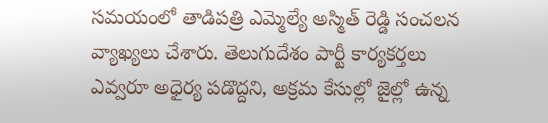సమయంలో తాడిపత్రి ఎమ్మెల్యే అస్మిత్ రెడ్డి సంచలన వ్యాఖ్యలు చేశారు. తెలుగుదేశం పార్టీ కార్యకర్తలు ఎవ్వరూ అధైర్య పడొద్దని, అక్రమ కేసుల్లో జైల్లో ఉన్న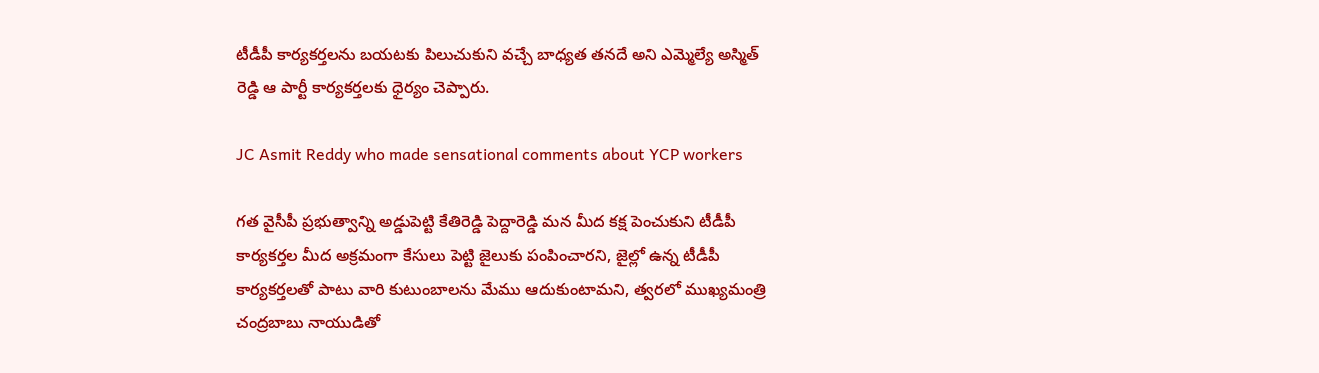టీడీపీ కార్యకర్తలను బయటకు పిలుచుకుని వచ్చే బాధ్యత తనదే అని ఎమ్మెల్యే అస్మిత్ రెడ్డి ఆ పార్టీ కార్యకర్తలకు ధైర్యం చెప్పారు.

JC Asmit Reddy who made sensational comments about YCP workers

గత వైసీపీ ప్రభుత్వాన్ని అడ్డుపెట్టి కేతిరెడ్డి పెద్దారెడ్డి మన మీద కక్ష పెంచుకుని టీడీపీ కార్యకర్తల మీద అక్రమంగా కేసులు పెట్టి జైలుకు పంపించారని, జైల్లో ఉన్న టీడీపీ కార్యకర్తలతో పాటు వారి కుటుంబాలను మేము ఆదుకుంటామని, త్వరలో ముఖ్యమంత్రి చంద్రబాబు నాయుడితో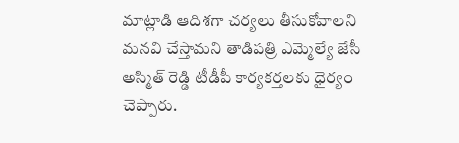మాట్లాడి ఆదిశగా చర్యలు తీసుకోవాలని మనవి చేస్తామని తాడిపత్రి ఎమ్మెల్యే జేసీ అస్మిత్ రెడ్డి టీడీపీ కార్యకర్తలకు ధైర్యం చెప్పారు.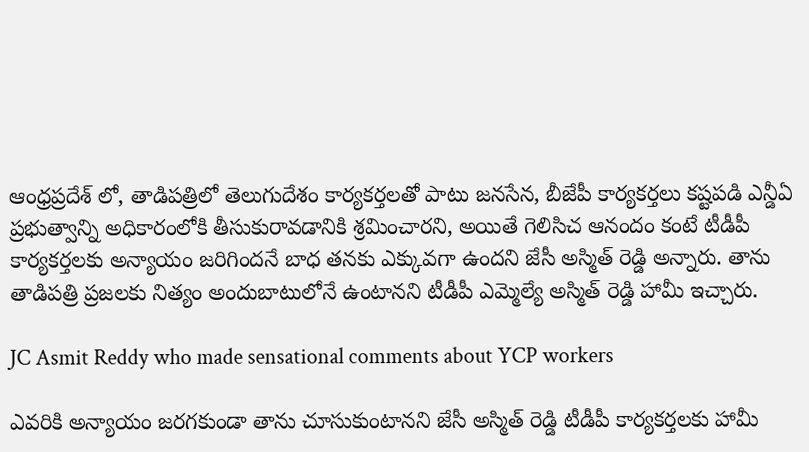ఆంధ్రప్రదేశ్ లో, తాడిపత్రిలో తెలుగుదేశం కార్యకర్తలతో పాటు జనసేన, బీజేపీ కార్యకర్తలు కష్టపడి ఎన్డీఏ ప్రభుత్వాన్ని అధికారంలోకి తీసుకురావడానికి శ్రమించారని, అయితే గెలిసిచ ఆనందం కంటే టీడీపీ కార్యకర్తలకు అన్యాయం జరిగిందనే బాధ తనకు ఎక్కువగా ఉందని జేసీ అస్మిత్ రెడ్డి అన్నారు. తాను తాడిపత్రి ప్రజలకు నిత్యం అందుబాటులోనే ఉంటానని టీడీపీ ఎమ్మెల్యే అస్మిత్ రెడ్డి హామీ ఇచ్చారు.

JC Asmit Reddy who made sensational comments about YCP workers

ఎవరికి అన్యాయం జరగకుండా తాను చూసుకుంటానని జేసీ అస్మిత్ రెడ్డి టీడీపీ కార్యకర్తలకు హామీ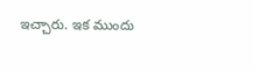ఇచ్చారు. ఇక ముందు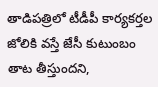తాడిపత్రిలో టీడీపీ కార్యకర్తల జోలికి వస్తే జేసీ కుటుంబం తాట తీస్తుందని,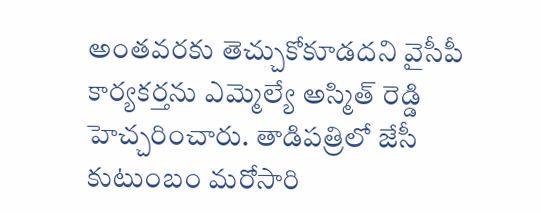అంతవరకు తెచ్చుకోకూడదని వైసీపీ కార్యకర్తను ఎమ్మెల్యే అస్మిత్ రెడ్డి హెచ్చరించారు. తాడిపత్రిలో జేసీ కుటుంబం మరోసారి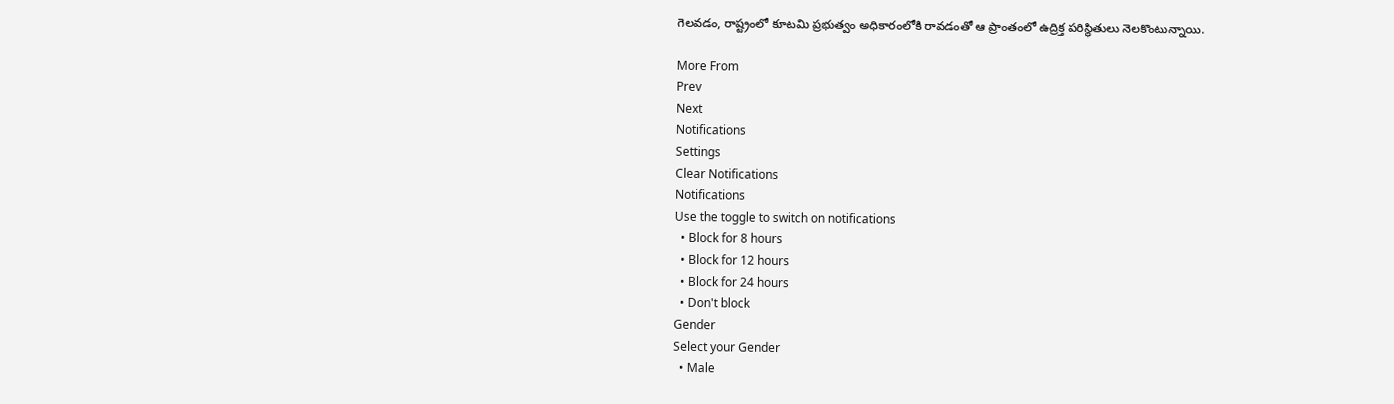గెలవడం, రాష్ట్రంలో కూటమి ప్రభుత్వం అధికారంలోకి రావడంతో ఆ ప్రాంతంలో ఉద్రిక్త పరిస్థితులు నెలకొంటున్నాయి.

More From
Prev
Next
Notifications
Settings
Clear Notifications
Notifications
Use the toggle to switch on notifications
  • Block for 8 hours
  • Block for 12 hours
  • Block for 24 hours
  • Don't block
Gender
Select your Gender
  • Male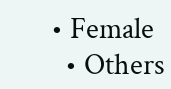• Female
  • Others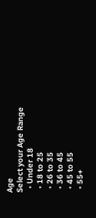Age
Select your Age Range
  • Under 18
  • 18 to 25
  • 26 to 35
  • 36 to 45
  • 45 to 55
  • 55+